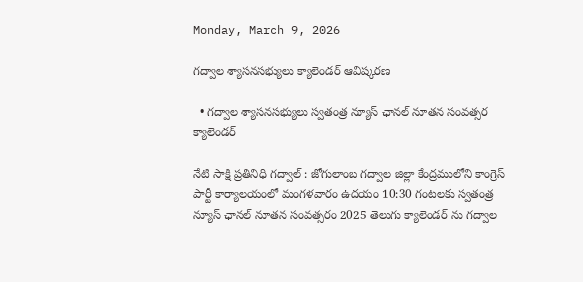Monday, March 9, 2026

గద్వాల శ్యాసనసభ్యులు క్యాలెండర్ ఆవిష్కరణ

  • గద్వాల శ్యాసనసభ్యులు స్వతంత్ర న్యూస్ ఛానల్ నూతన సంవత్సర క్యాలెండర్

నేటి సాక్షి ప్రతినిధి గద్వాల్ : జోగులాంబ గద్వాల జిల్లా కేంద్రములోని కాంగ్రెస్ పార్టీ కార్యాలయంలో మంగళవారం ఉదయం 10:30 గంటలకు స్వతంత్ర న్యూస్ ఛానల్ నూతన సంవత్సరం 2025 తెలుగు క్యాలెండర్ ను గద్వాల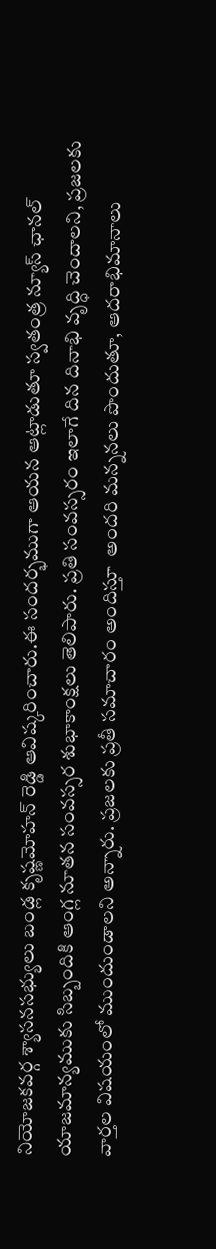నియోజకవర్గ శ్యాసనసభ్యులు బండ్ల కృష్ణమోహన్ రెడ్డి ఆవిష్కరించారు.ఈ సందర్భముగా ఆయన ఆట్లాడుతూ స్వతంత్ర న్యూస్ ఛానల్ యాజమాన్యముకు సిబ్బందికి ఆంగ్ల నూతన సంవస్సర శుభాకాంక్షలు తెలిపారు. ప్రతి సంవస్సరం ఇలాగే దిన దినాభి వృద్ధి చెందాలని, ప్రజలకు వార్తల విషయంలో ముందుండాలని అన్నారు. ప్రజలకు ప్రతీ సమాచారం అందిస్తూ  అందరి మన్ననలు పొందుతూ, ఆదరాభిమానాలు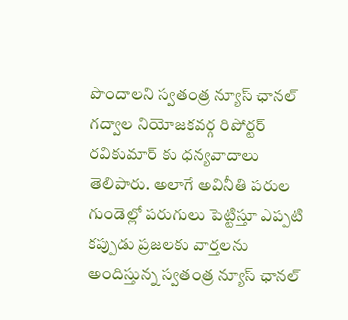పొందాలని స్వతంత్ర న్యూస్ ఛానల్ గద్వాల నియోజకవర్గ రిపోర్టర్ రవికుమార్ కు ధన్యవాదాలు తెలిపారు. అలాగే అవినీతి పరుల గుండెల్లో పరుగులు పెట్టిస్తూ ఎప్పటి కప్పుడు ప్రజలకు వార్తలను అందిస్తున్న స్వతంత్ర న్యూస్ ఛానల్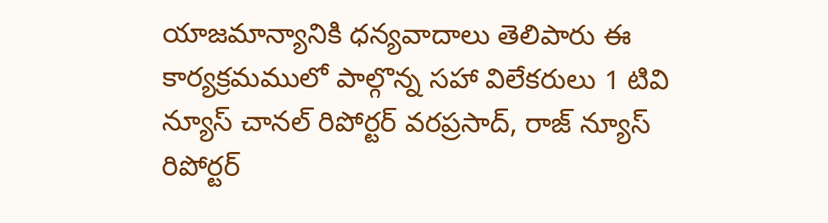యాజమాన్యానికి ధన్యవాదాలు తెలిపారు ఈ కార్యక్రమములో పాల్గొన్న సహా విలేకరులు 1 టివి న్యూస్ చానల్ రిపోర్టర్ వరప్రసాద్, రాజ్ న్యూస్ రిపోర్టర్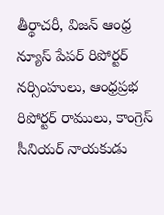తీర్థాచరీ, విజన్ ఆంధ్ర న్యూస్ పేపర్ రిపోర్టర్ నర్సింహులు, ఆంధ్రప్రభ రిపోర్టర్ రాములు, కాంగ్రెస్ సీనియర్ నాయకుడు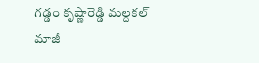గడ్డం కృష్ణారెడ్డి మల్దకల్ మాజీ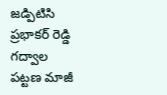జడ్పిటిసి ప్రభాకర్ రెడ్డి గద్వాల పట్టణ మాజీ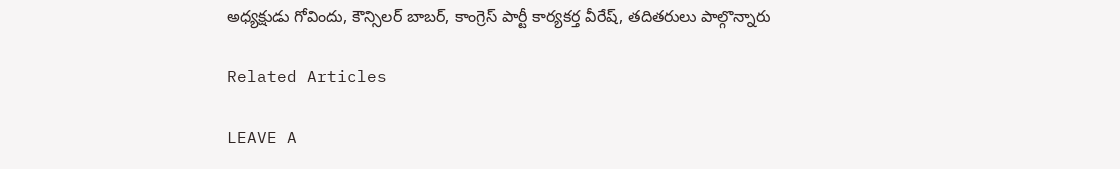అధ్యక్షుడు గోవిందు, కౌన్సిలర్ బాబర్, కాంగ్రెస్ పార్టీ కార్యకర్త వీరేష్, తదితరులు పాల్గొన్నారు

Related Articles

LEAVE A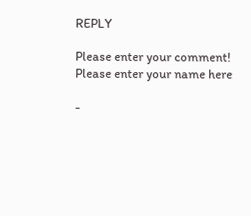REPLY

Please enter your comment!
Please enter your name here

-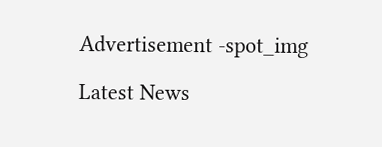Advertisement -spot_img

Latest News